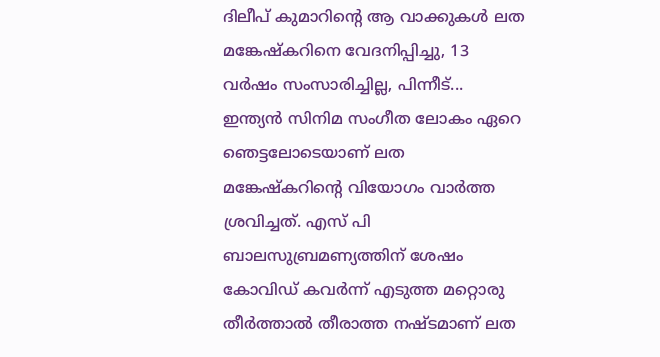ദിലീപ് കുമാറിന്റെ ആ വാക്കുകൾ ലത മങ്കേഷ്കറിനെ വേദനിപ്പിച്ചു, 13 വർഷം സംസാരിച്ചില്ല, പിന്നീട്...
ഇന്ത്യൻ സിനിമ സംഗീത ലോകം ഏറെ ഞെട്ടലോടെയാണ് ലത മങ്കേഷ്കറിന്റെ വിയോഗം വാർത്ത ശ്രവിച്ചത്. എസ് പി ബാലസുബ്രമണ്യത്തിന് ശേഷം കോവിഡ് കവർന്ന് എടുത്ത മറ്റൊരു തീർത്താൽ തീരാത്ത നഷ്ടമാണ് ലത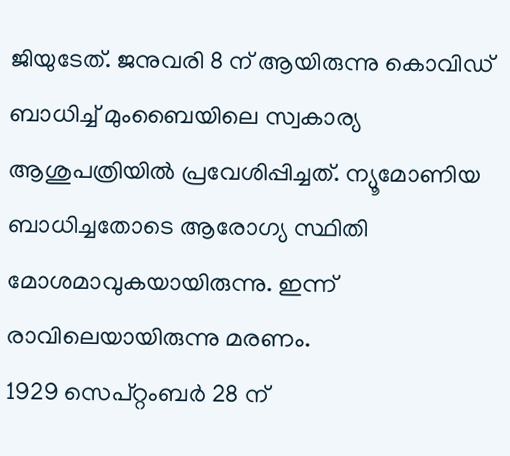ജിയുടേത്. ജനുവരി 8 ന് ആയിരുന്നു കൊവിഡ് ബാധിച്ച് മുംബൈയിലെ സ്വകാര്യ ആശുപത്രിയിൽ പ്രവേശിപ്പിച്ചത്. ന്യൂമോണിയ ബാധിച്ചതോടെ ആരോഗ്യ സ്ഥിതി മോശമാവുകയായിരുന്നു. ഇന്ന് രാവിലെയായിരുന്നു മരണം.
1929 സെപ്റ്റംബർ 28 ന്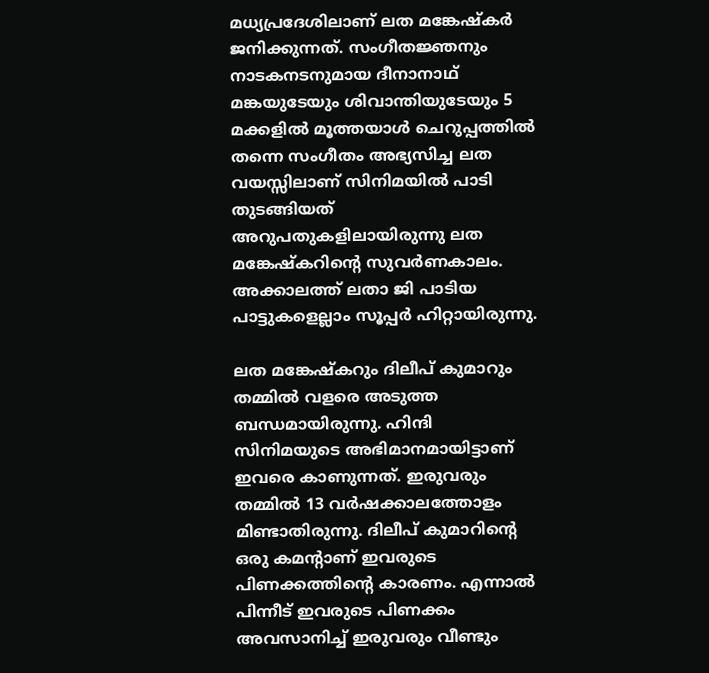മധ്യപ്രദേശിലാണ് ലത മങ്കേഷ്കർ ജനിക്കുന്നത്. സംഗീതജ്ഞനും നാടകനടനുമായ ദീനാനാഥ് മങ്കയുടേയും ശിവാന്തിയുടേയും 5 മക്കളിൽ മൂത്തയാൾ ചെറുപ്പത്തിൽ തന്നെ സംഗീതം അഭ്യസിച്ച ലത വയസ്സിലാണ് സിനിമയിൽ പാടി തുടങ്ങിയത് അറുപതുകളിലായിരുന്നു ലത മങ്കേഷ്കറിന്റെ സുവർണകാലം. അക്കാലത്ത് ലതാ ജി പാടിയ പാട്ടുകളെല്ലാം സൂപ്പർ ഹിറ്റായിരുന്നു.

ലത മങ്കേഷ്കറും ദിലീപ് കുമാറും തമ്മിൽ വളരെ അടുത്ത ബന്ധമായിരുന്നു. ഹിന്ദി സിനിമയുടെ അഭിമാനമായിട്ടാണ് ഇവരെ കാണുന്നത്. ഇരുവരും തമ്മിൽ 13 വർഷക്കാലത്തോളം മിണ്ടാതിരുന്നു. ദിലീപ് കുമാറിന്റെ ഒരു കമന്റാണ് ഇവരുടെ പിണക്കത്തിന്റെ കാരണം. എന്നാൽ പിന്നീട് ഇവരുടെ പിണക്കം അവസാനിച്ച് ഇരുവരും വീണ്ടും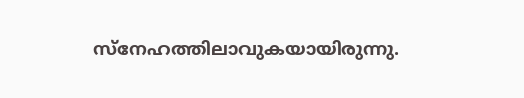സ്നേഹത്തിലാവുകയായിരുന്നു.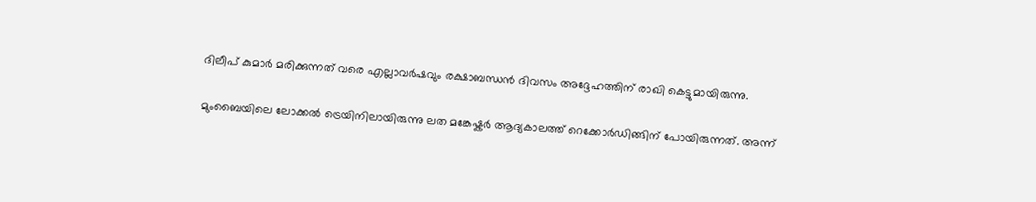ദിലീപ് കുമാർ മരിക്കുന്നത് വരെ എല്ലാവർഷവും രക്ഷാബന്ധൻ ദിവസം അദ്ദേഹത്തിന് രാഖി കെട്ടുമായിരുന്നു.

മുംബൈയിലെ ലോക്കൽ ട്രെയിനിലായിരുന്നു ലത മങ്കേഷ്കർ ആദ്യകാലത്ത് റെക്കോർഡിങ്ങിന് പോയിരുന്നത്. അന്ന്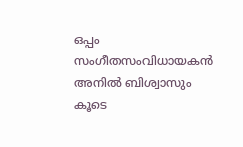ഒപ്പം സംഗീതസംവിധായകൻ അനിൽ ബിശ്വാസും കൂടെ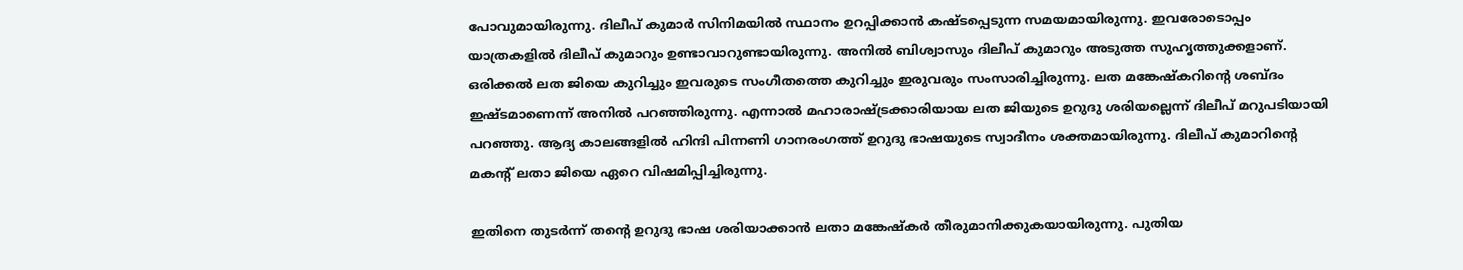പോവുമായിരുന്നു. ദിലീപ് കുമാർ സിനിമയിൽ സ്ഥാനം ഉറപ്പിക്കാൻ കഷ്ടപ്പെടുന്ന സമയമായിരുന്നു. ഇവരോടൊപ്പം യാത്രകളിൽ ദിലീപ് കുമാറും ഉണ്ടാവാറുണ്ടായിരുന്നു. അനിൽ ബിശ്വാസും ദിലീപ് കുമാറും അടുത്ത സുഹൃത്തുക്കളാണ്. ഒരിക്കൽ ലത ജിയെ കുറിച്ചും ഇവരുടെ സംഗീതത്തെ കുറിച്ചും ഇരുവരും സംസാരിച്ചിരുന്നു. ലത മങ്കേഷ്കറിന്റെ ശബ്ദം ഇഷ്ടമാണെന്ന് അനിൽ പറഞ്ഞിരുന്നു. എന്നാൽ മഹാരാഷ്ട്രക്കാരിയായ ലത ജിയുടെ ഉറുദു ശരിയല്ലെന്ന് ദിലീപ് മറുപടിയായി പറഞ്ഞു. ആദ്യ കാലങ്ങളിൽ ഹിന്ദി പിന്നണി ഗാനരംഗത്ത് ഉറുദു ഭാഷയുടെ സ്വാദീനം ശക്തമായിരുന്നു. ദിലീപ് കുമാറിന്റെ മകന്റ് ലതാ ജിയെ ഏറെ വിഷമിപ്പിച്ചിരുന്നു.

ഇതിനെ തുടർന്ന് തന്റെ ഉറുദു ഭാഷ ശരിയാക്കാൻ ലതാ മങ്കേഷ്കർ തീരുമാനിക്കുകയായിരുന്നു. പുതിയ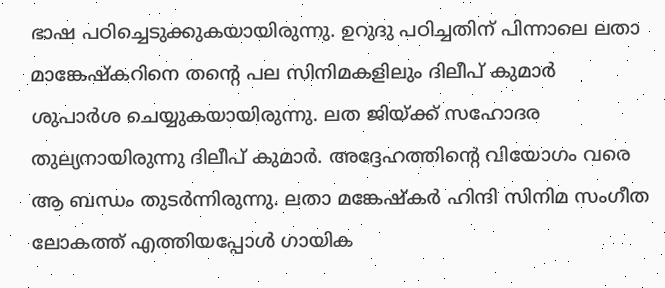ഭാഷ പഠിച്ചെടുക്കുകയായിരുന്നു. ഉറുദു പഠിച്ചതിന് പിന്നാലെ ലതാ മാങ്കേഷ്കറിനെ തന്റെ പല സിനിമകളിലും ദിലീപ് കുമാർ ശുപാർശ ചെയ്യുകയായിരുന്നു. ലത ജിയ്ക്ക് സഹോദര തുല്യനായിരുന്നു ദിലീപ് കുമാർ. അദ്ദേഹത്തിന്റെ വിയോഗം വരെ ആ ബന്ധം തുടർന്നിരുന്നു. ലതാ മങ്കേഷ്കർ ഹിന്ദി സിനിമ സംഗീത ലോകത്ത് എത്തിയപ്പോൾ ഗായിക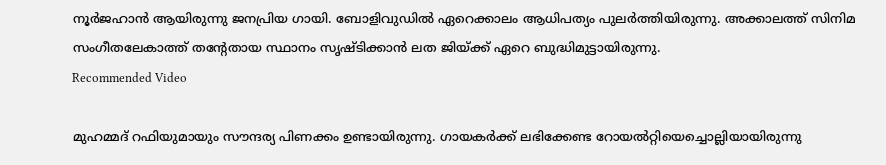നൂർജഹാൻ ആയിരുന്നു ജനപ്രിയ ഗായി. ബോളിവുഡിൽ ഏറെക്കാലം ആധിപത്യം പുലർത്തിയിരുന്നു. അക്കാലത്ത് സിനിമ സംഗീതലേകാത്ത് തന്റേതായ സ്ഥാനം സൃഷ്ടിക്കാൻ ലത ജിയ്ക്ക് ഏറെ ബുദ്ധിമുട്ടായിരുന്നു.
Recommended Video

മുഹമ്മദ് റഫിയുമായും സൗന്ദര്യ പിണക്കം ഉണ്ടായിരുന്നു. ഗായകർക്ക് ലഭിക്കേണ്ട റോയൽറ്റിയെച്ചൊല്ലിയായിരുന്നു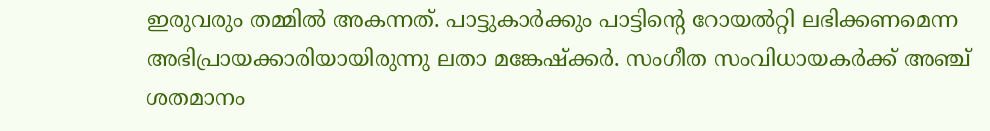ഇരുവരും തമ്മിൽ അകന്നത്. പാട്ടുകാർക്കും പാട്ടിന്റെ റോയൽറ്റി ലഭിക്കണമെന്ന അഭിപ്രായക്കാരിയായിരുന്നു ലതാ മങ്കേഷ്ക്കർ. സംഗീത സംവിധായകർക്ക് അഞ്ച് ശതമാനം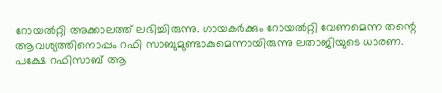റോയൽറ്റി അക്കാലത്ത് ലഭിച്ചിരുന്നു. ഗായകർക്കും റോയൽറ്റി വേണമെന്ന തന്റെ ആവശ്യത്തിനൊപ്പം റഫി സാബുമുണ്ടാകുമെന്നായിരുന്നു ലതാജിയുടെ ധാരണ. പക്ഷേ റഫിസാബ് ആ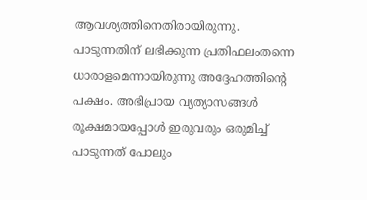ആവശ്യത്തിനെതിരായിരുന്നു. പാടുന്നതിന് ലഭിക്കുന്ന പ്രതിഫലംതന്നെ ധാരാളമെന്നായിരുന്നു അദ്ദേഹത്തിന്റെ പക്ഷം. അഭിപ്രായ വ്യത്യാസങ്ങൾ രൂക്ഷമായപ്പോൾ ഇരുവരും ഒരുമിച്ച് പാടുന്നത് പോലും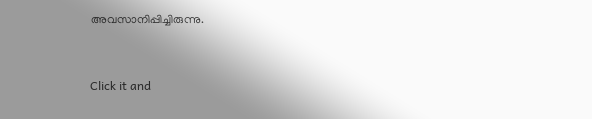അവസാനിപ്പിച്ചിരുന്നു.


Click it and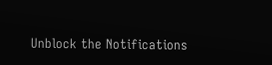Unblock the Notifications